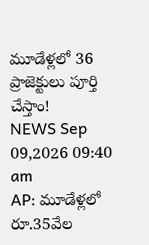మూడేళ్లలో 36 ప్రాజెక్టులు పూర్తి చేస్తాం!
NEWS Sep 09,2026 09:40 am
AP: మూడేళ్లలో రూ.35వేల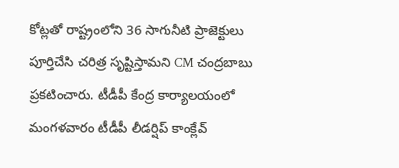కోట్లతో రాష్ట్రంలోని 36 సాగునీటి ప్రాజెక్టులు పూర్తిచేసి చరిత్ర సృష్టిస్తామని CM చంద్రబాబు ప్రకటించారు. టీడీపీ కేంద్ర కార్యాలయంలో మంగళవారం టీడీపీ లీడర్షిప్ కాంక్లేవ్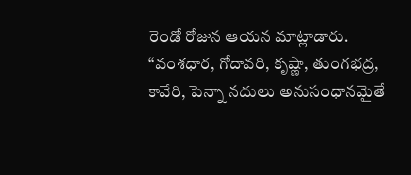రెండో రోజున ఆయన మాట్లాడారు. ‘‘వంశధార, గోదావరి, కృష్ణా, తుంగభద్ర, కావేరి, పెన్నా నదులు అనుసంధానమైతే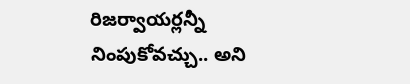రిజర్వాయర్లన్నీ నింపుకోవచ్చు.. అని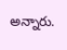అన్నారు.